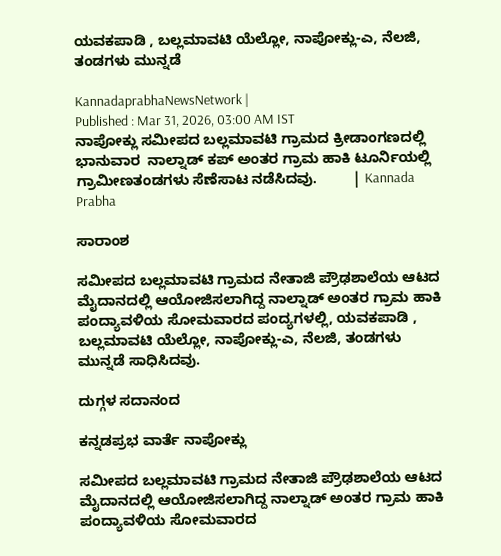ಯವಕಪಾಡಿ , ಬಲ್ಲಮಾವಟಿ ಯೆಲ್ಲೋ, ನಾಪೋಕ್ಲು-ಎ, ನೆಲಜಿ, ತಂಡಗಳು ಮುನ್ನಡೆ

KannadaprabhaNewsNetwork |
Published : Mar 31, 2026, 03:00 AM IST
ನಾಪೋಕ್ಲು ಸಮೀಪದ ಬಲ್ಲಮಾವಟಿ ಗ್ರಾಮದ ಕ್ರೀಡಾಂಗಣದಲ್ಲಿ ಭಾನುವಾರ  ನಾಲ್ನಾಡ್ ಕಪ್ ಅಂತರ ಗ್ರಾಮ ಹಾಕಿ ಟೂರ್ನಿಯಲ್ಲಿ  ಗ್ರಾಮೀಣತಂಡಗಳು ಸೆಣೆಸಾಟ ನಡೆಸಿದವು.         | Kannada Prabha

ಸಾರಾಂಶ

ಸಮೀಪದ ಬಲ್ಲಮಾವಟಿ ಗ್ರಾಮದ ನೇತಾಜಿ ಪ್ರೌಢಶಾಲೆಯ ಆಟದ ಮೈದಾನದಲ್ಲಿ ಆಯೋಜಿಸಲಾಗಿದ್ದ ನಾಲ್ನಾಡ್ ಅಂತರ ಗ್ರಾಮ ಹಾಕಿ ಪಂದ್ಯಾವಳಿಯ ಸೋಮವಾರದ ಪಂದ್ಯಗಳಲ್ಲಿ, ಯವಕಪಾಡಿ , ಬಲ್ಲಮಾವಟಿ ಯೆಲ್ಲೋ, ನಾಪೋಕ್ಲು-ಎ, ನೆಲಜಿ, ತಂಡಗಳು ಮುನ್ನಡೆ ಸಾಧಿಸಿದವು.

ದುಗ್ಗಳ ಸದಾನಂದ

ಕನ್ನಡಪ್ರಭ ವಾರ್ತೆ ನಾಪೋಕ್ಲು

ಸಮೀಪದ ಬಲ್ಲಮಾವಟಿ ಗ್ರಾಮದ ನೇತಾಜಿ ಪ್ರೌಢಶಾಲೆಯ ಆಟದ ಮೈದಾನದಲ್ಲಿ ಆಯೋಜಿಸಲಾಗಿದ್ದ ನಾಲ್ನಾಡ್ ಅಂತರ ಗ್ರಾಮ ಹಾಕಿ ಪಂದ್ಯಾವಳಿಯ ಸೋಮವಾರದ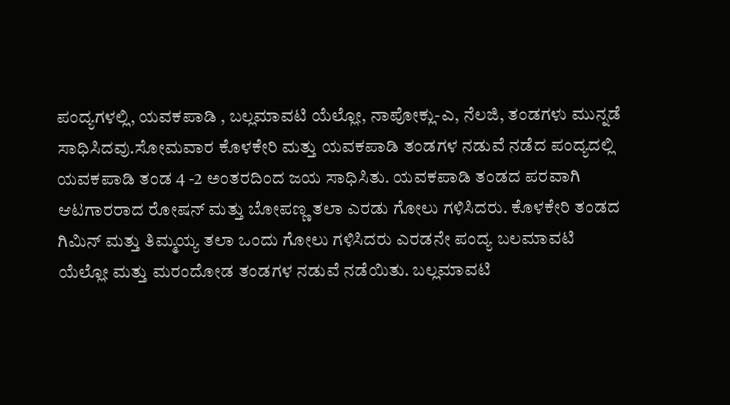ಪಂದ್ಯಗಳಲ್ಲಿ, ಯವಕಪಾಡಿ , ಬಲ್ಲಮಾವಟಿ ಯೆಲ್ಲೋ, ನಾಪೋಕ್ಲು-ಎ, ನೆಲಜಿ, ತಂಡಗಳು ಮುನ್ನಡೆ ಸಾಧಿಸಿದವು.ಸೋಮವಾರ ಕೊಳಕೇರಿ ಮತ್ತು ಯವಕಪಾಡಿ ತಂಡಗಳ ನಡುವೆ ನಡೆದ ಪಂದ್ಯದಲ್ಲಿ ಯವಕಪಾಡಿ ತಂಡ 4 -2 ಅಂತರದಿಂದ ಜಯ ಸಾಧಿಸಿತು. ಯವಕಪಾಡಿ ತಂಡದ ಪರವಾಗಿ ಆಟಗಾರರಾದ ರೋಷನ್ ಮತ್ತು ಬೋಪಣ್ಣ ತಲಾ ಎರಡು ಗೋಲು ಗಳಿಸಿದರು. ಕೊಳಕೇರಿ ತಂಡದ ಗಿಮಿನ್ ಮತ್ತು ತಿಮ್ಮಯ್ಯ ತಲಾ ಒಂದು ಗೋಲು ಗಳಿಸಿದರು ಎರಡನೇ ಪಂದ್ಯ ಬಲಮಾವಟಿ ಯೆಲ್ಲೋ ಮತ್ತು ಮರಂದೋಡ ತಂಡಗಳ ನಡುವೆ ನಡೆಯಿತು. ಬಲ್ಲಮಾವಟಿ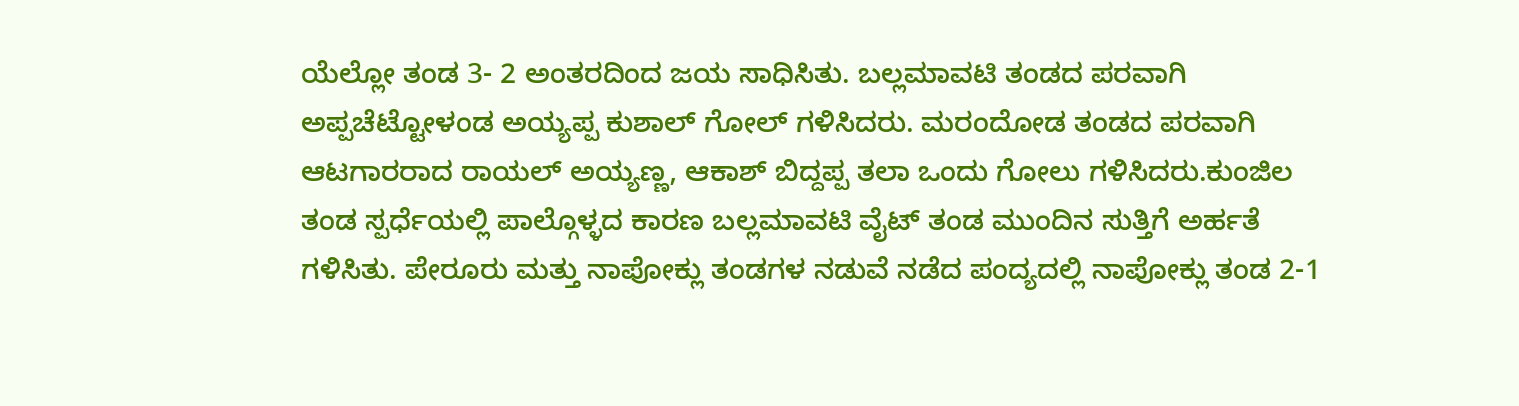ಯೆಲ್ಲೋ ತಂಡ 3- 2 ಅಂತರದಿಂದ ಜಯ ಸಾಧಿಸಿತು. ಬಲ್ಲಮಾವಟಿ ತಂಡದ ಪರವಾಗಿ ಅಪ್ಪಚೆಟ್ಟೋಳಂಡ ಅಯ್ಯಪ್ಪ ಕುಶಾಲ್ ಗೋಲ್ ಗಳಿಸಿದರು. ಮರಂದೋಡ ತಂಡದ ಪರವಾಗಿ ಆಟಗಾರರಾದ ರಾಯಲ್ ಅಯ್ಯಣ್ಣ, ಆಕಾಶ್ ಬಿದ್ದಪ್ಪ ತಲಾ ಒಂದು ಗೋಲು ಗಳಿಸಿದರು.ಕುಂಜಿಲ ತಂಡ ಸ್ಪರ್ಧೆಯಲ್ಲಿ ಪಾಲ್ಗೊಳ್ಳದ ಕಾರಣ ಬಲ್ಲಮಾವಟಿ ವೈಟ್ ತಂಡ ಮುಂದಿನ ಸುತ್ತಿಗೆ ಅರ್ಹತೆ ಗಳಿಸಿತು. ಪೇರೂರು ಮತ್ತು ನಾಪೋಕ್ಲು ತಂಡಗಳ ನಡುವೆ ನಡೆದ ಪಂದ್ಯದಲ್ಲಿ ನಾಪೋಕ್ಲು ತಂಡ 2-1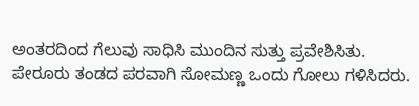ಅಂತರದಿಂದ ಗೆಲುವು ಸಾಧಿಸಿ ಮುಂದಿನ ಸುತ್ತು ಪ್ರವೇಶಿಸಿತು. ಪೇರೂರು ತಂಡದ ಪರವಾಗಿ ಸೋಮಣ್ಣ ಒಂದು ಗೋಲು ಗಳಿಸಿದರು.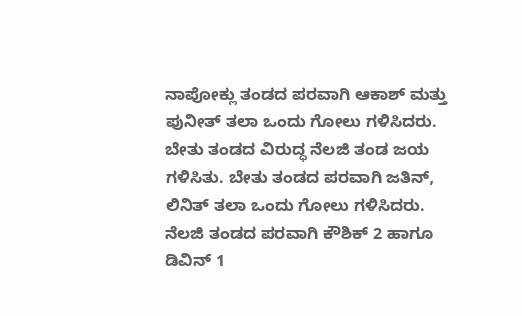ನಾಪೋಕ್ಲು ತಂಡದ ಪರವಾಗಿ ಆಕಾಶ್ ಮತ್ತು ಪುನೀತ್ ತಲಾ ಒಂದು ಗೋಲು ಗಳಿಸಿದರು. ಬೇತು ತಂಡದ ವಿರುದ್ಧ ನೆಲಜಿ ತಂಡ ಜಯ ಗಳಿಸಿತು. ಬೇತು ತಂಡದ ಪರವಾಗಿ ಜತಿನ್, ಲಿನಿತ್ ತಲಾ ಒಂದು ಗೋಲು ಗಳಿಸಿದರು. ನೆಲಜಿ ತಂಡದ ಪರವಾಗಿ ಕೌಶಿಕ್ 2 ಹಾಗೂ ಡಿವಿನ್ 1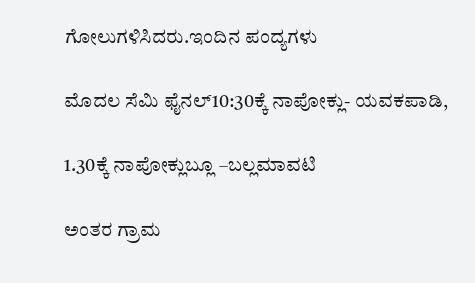ಗೋಲುಗಳಿಸಿದರು.ಇಂದಿನ ಪಂದ್ಯಗಳು

ಮೊದಲ ಸೆಮಿ ಫೈನಲ್10:30ಕ್ಕೆ ನಾಪೋಕ್ಲು- ಯವಕಪಾಡಿ,

1.30ಕ್ಕೆ ನಾಪೋಕ್ಲುಬ್ಲೂ –ಬಲ್ಲಮಾವಟಿ

ಅಂತರ ಗ್ರಾಮ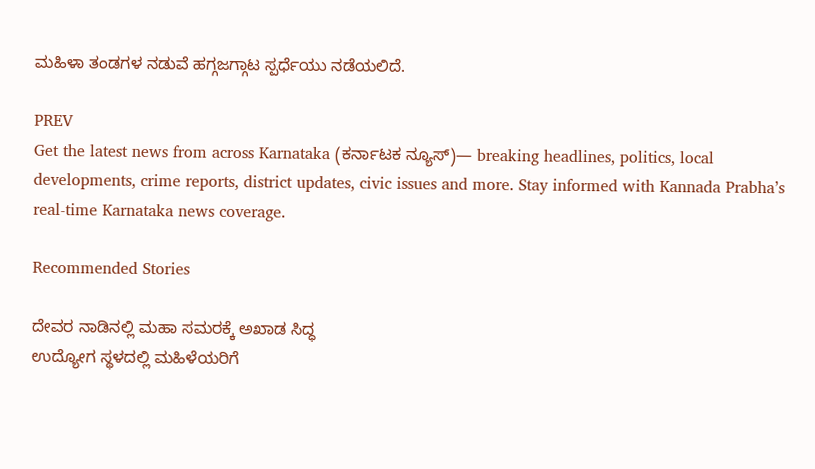ಮಹಿಳಾ ತಂಡಗಳ ನಡುವೆ ಹಗ್ಗಜಗ್ಗಾಟ ಸ್ಪರ್ಧೆಯು ನಡೆಯಲಿದೆ.

PREV
Get the latest news from across Karnataka (ಕರ್ನಾಟಕ ನ್ಯೂಸ್)— breaking headlines, politics, local developments, crime reports, district updates, civic issues and more. Stay informed with Kannada Prabha’s real‑time Karnataka news coverage.

Recommended Stories

ದೇವರ ನಾಡಿನಲ್ಲಿ ಮಹಾ ಸಮರಕ್ಕೆ ಅಖಾಡ ಸಿದ್ಧ
ಉದ್ಯೋಗ ಸ್ಥಳದಲ್ಲಿ ಮಹಿಳೆಯರಿಗೆ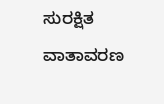ಸುರಕ್ಷಿತ ವಾತಾವರಣ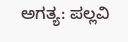ಅಗತ್ಯ: ಪಲ್ಲವಿ